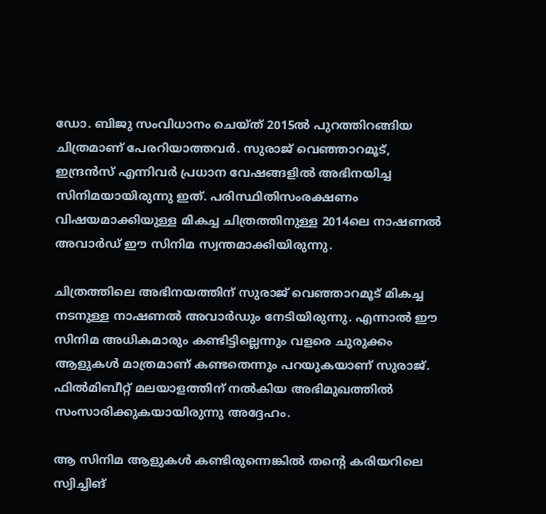ഡോ. ബിജു സംവിധാനം ചെയ്ത് 2015ല്‍ പുറത്തിറങ്ങിയ ചിത്രമാണ് പേരറിയാത്തവര്‍. സുരാജ് വെഞ്ഞാറമൂട്, ഇന്ദ്രന്‍സ് എന്നിവര്‍ പ്രധാന വേഷങ്ങളില്‍ അഭിനയിച്ച സിനിമയായിരുന്നു ഇത്. പരിസ്ഥിതിസംരക്ഷണം വിഷയമാക്കിയുള്ള മികച്ച ചിത്രത്തിനുള്ള 2014ലെ നാഷണല്‍ അവാര്‍ഡ് ഈ സിനിമ സ്വന്തമാക്കിയിരുന്നു.

ചിത്രത്തിലെ അഭിനയത്തിന് സുരാജ് വെഞ്ഞാറമൂട് മികച്ച നടനുള്ള നാഷണല്‍ അവാര്‍ഡും നേടിയിരുന്നു. എന്നാല്‍ ഈ സിനിമ അധികമാരും കണ്ടിട്ടില്ലെന്നും വളരെ ചുരുക്കം ആളുകള്‍ മാത്രമാണ് കണ്ടതെന്നും പറയുകയാണ് സുരാജ്. ഫില്‍മിബീറ്റ് മലയാളത്തിന് നല്‍കിയ അഭിമുഖത്തില്‍ സംസാരിക്കുകയായിരുന്നു അദ്ദേഹം.

ആ സിനിമ ആളുകള്‍ കണ്ടിരുന്നെങ്കില്‍ തന്റെ കരിയറിലെ സ്വിച്ചിങ്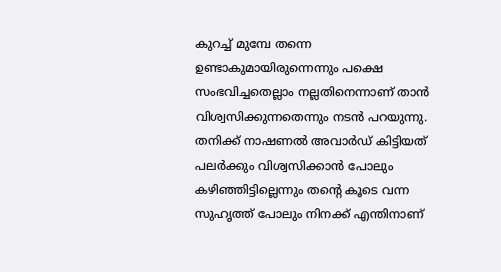കുറച്ച് മുമ്പേ തന്നെ ഉണ്ടാകുമായിരുന്നെന്നും പക്ഷെ സംഭവിച്ചതെല്ലാം നല്ലതിനെന്നാണ് താന്‍ വിശ്വസിക്കുന്നതെന്നും നടന്‍ പറയുന്നു. തനിക്ക് നാഷണല്‍ അവാര്‍ഡ് കിട്ടിയത് പലര്‍ക്കും വിശ്വസിക്കാന്‍ പോലും കഴിഞ്ഞിട്ടില്ലെന്നും തന്റെ കൂടെ വന്ന സുഹൃത്ത് പോലും നിനക്ക് എന്തിനാണ്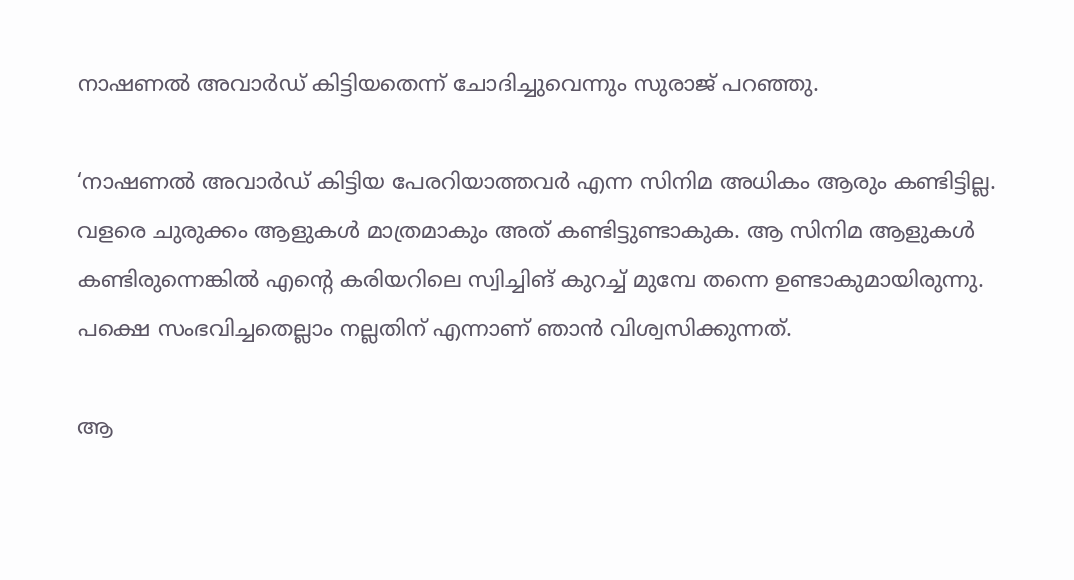നാഷണല്‍ അവാര്‍ഡ് കിട്ടിയതെന്ന് ചോദിച്ചുവെന്നും സുരാജ് പറഞ്ഞു.

‘നാഷണല്‍ അവാര്‍ഡ് കിട്ടിയ പേരറിയാത്തവര്‍ എന്ന സിനിമ അധികം ആരും കണ്ടിട്ടില്ല. വളരെ ചുരുക്കം ആളുകള്‍ മാത്രമാകും അത് കണ്ടിട്ടുണ്ടാകുക. ആ സിനിമ ആളുകള്‍ കണ്ടിരുന്നെങ്കില്‍ എന്റെ കരിയറിലെ സ്വിച്ചിങ് കുറച്ച് മുമ്പേ തന്നെ ഉണ്ടാകുമായിരുന്നു. പക്ഷെ സംഭവിച്ചതെല്ലാം നല്ലതിന് എന്നാണ് ഞാന്‍ വിശ്വസിക്കുന്നത്.

ആ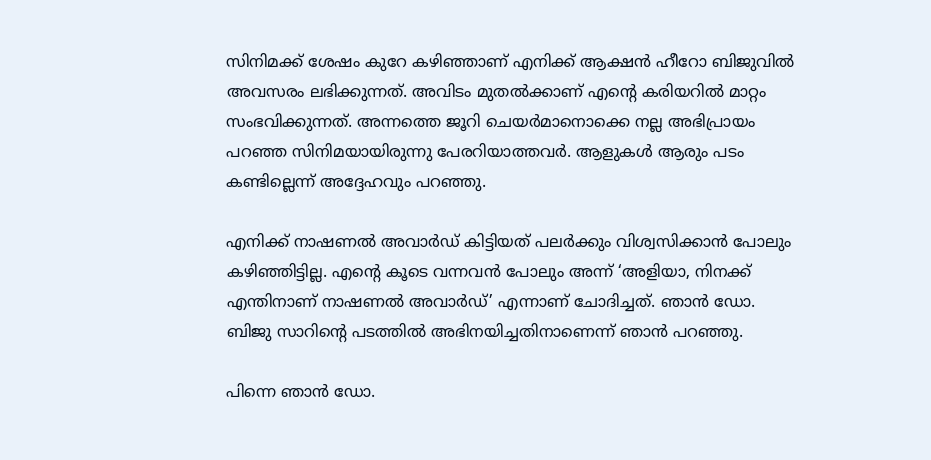സിനിമക്ക് ശേഷം കുറേ കഴിഞ്ഞാണ് എനിക്ക് ആക്ഷന്‍ ഹീറോ ബിജുവില്‍ അവസരം ലഭിക്കുന്നത്. അവിടം മുതല്‍ക്കാണ് എന്റെ കരിയറില്‍ മാറ്റം സംഭവിക്കുന്നത്. അന്നത്തെ ജൂറി ചെയര്‍മാനൊക്കെ നല്ല അഭിപ്രായം പറഞ്ഞ സിനിമയായിരുന്നു പേരറിയാത്തവര്‍. ആളുകള്‍ ആരും പടം കണ്ടില്ലെന്ന് അദ്ദേഹവും പറഞ്ഞു.

എനിക്ക് നാഷണല്‍ അവാര്‍ഡ് കിട്ടിയത് പലര്‍ക്കും വിശ്വസിക്കാന്‍ പോലും കഴിഞ്ഞിട്ടില്ല. എന്റെ കൂടെ വന്നവന്‍ പോലും അന്ന് ‘അളിയാ, നിനക്ക് എന്തിനാണ് നാഷണല്‍ അവാര്‍ഡ്’ എന്നാണ് ചോദിച്ചത്. ഞാന്‍ ഡോ. ബിജു സാറിന്റെ പടത്തില്‍ അഭിനയിച്ചതിനാണെന്ന് ഞാന്‍ പറഞ്ഞു.

പിന്നെ ഞാന്‍ ഡോ.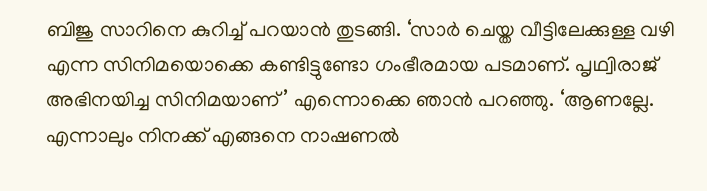ബിജു സാറിനെ കുറിച്ച് പറയാന്‍ തുടങ്ങി. ‘സാര്‍ ചെയ്ത വീട്ടിലേക്കുള്ള വഴി എന്ന സിനിമയൊക്കെ കണ്ടിട്ടുണ്ടോ ഗംഭീരമായ പടമാണ്. പൃഥ്വിരാജ് അഭിനയിച്ച സിനിമയാണ്’ എന്നൊക്കെ ഞാന്‍ പറഞ്ഞു. ‘ആണല്ലേ. എന്നാലും നിനക്ക് എങ്ങനെ നാഷണല്‍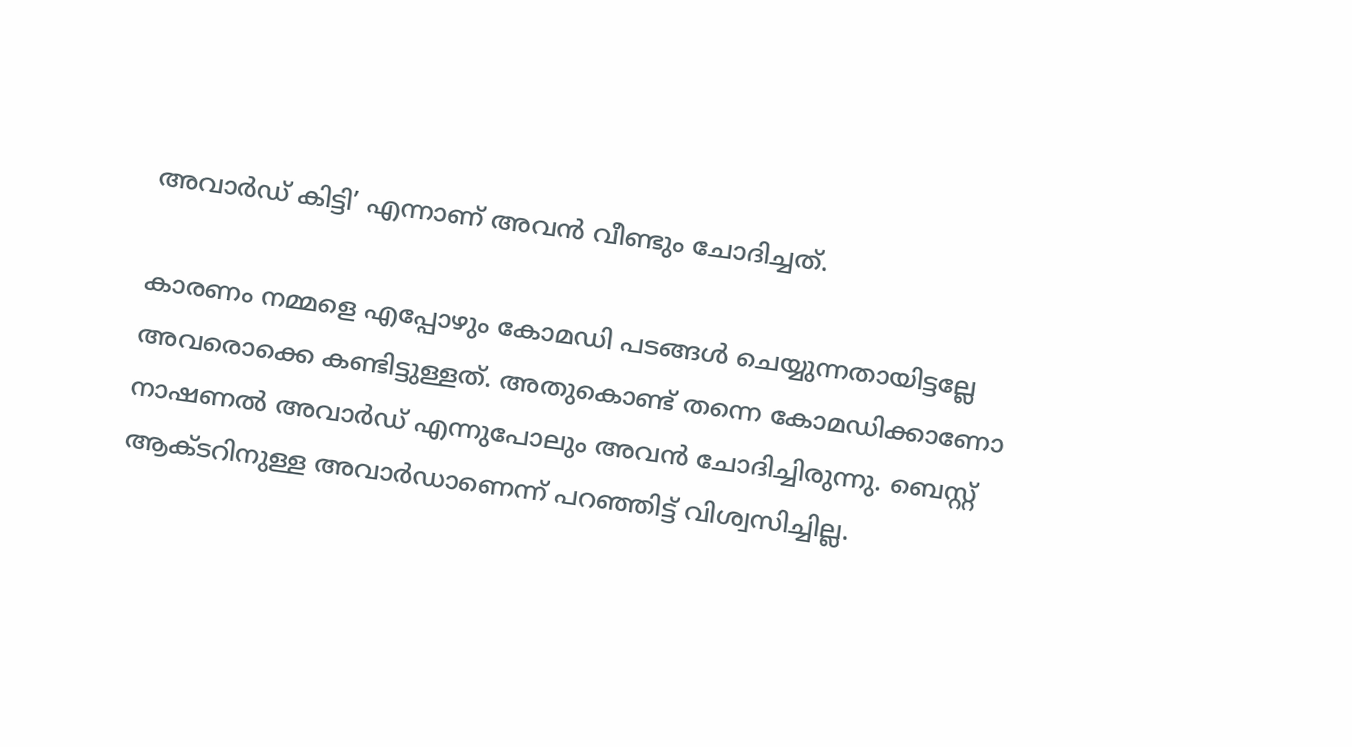അവാര്‍ഡ് കിട്ടി’ എന്നാണ് അവന്‍ വീണ്ടും ചോദിച്ചത്.

കാരണം നമ്മളെ എപ്പോഴും കോമഡി പടങ്ങള്‍ ചെയ്യുന്നതായിട്ടല്ലേ അവരൊക്കെ കണ്ടിട്ടുള്ളത്. അതുകൊണ്ട് തന്നെ കോമഡിക്കാണോ നാഷണല്‍ അവാര്‍ഡ് എന്നുപോലും അവന്‍ ചോദിച്ചിരുന്നു. ബെസ്റ്റ് ആക്ടറിനുള്ള അവാര്‍ഡാണെന്ന് പറഞ്ഞിട്ട് വിശ്വസിച്ചില്ല.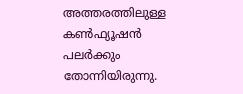അത്തരത്തിലുള്ള കണ്‍ഫ്യൂഷന്‍ പലര്‍ക്കും തോന്നിയിരുന്നു.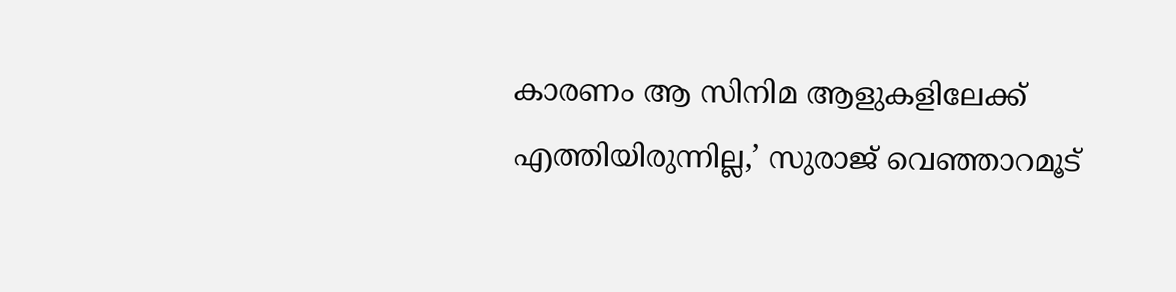കാരണം ആ സിനിമ ആളുകളിലേക്ക് എത്തിയിരുന്നില്ല,’ സുരാജ് വെഞ്ഞാറമൂട്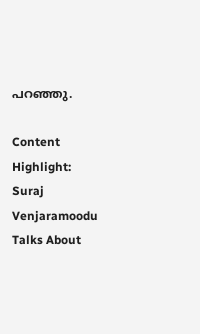പറഞ്ഞു.

Content Highlight: Suraj Venjaramoodu Talks About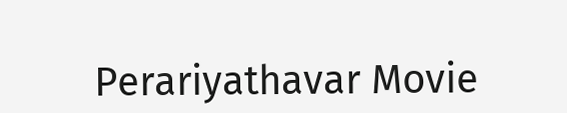Perariyathavar Movie